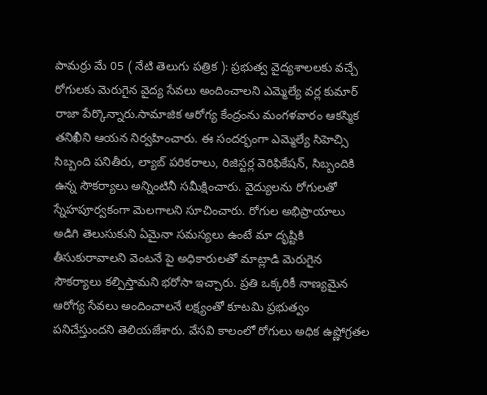పామర్రు మే 05 ( నేటి తెలుగు పత్రిక ): ప్రభుత్వ వైద్యశాలలకు వచ్చే రోగులకు మెరుగైన వైద్య సేవలు అందించాలని ఎమ్మెల్యే వర్ల కుమార్ రాజా పేర్కొన్నారు.సామాజిక ఆరోగ్య కేంద్రంను మంగళవారం ఆకస్మిక తనిఖీని ఆయన నిర్వహించారు. ఈ సందర్భంగా ఎమ్మెల్యే సిహెచ్సి సిబ్బంది పనితీరు, ల్యాబ్ పరికరాలు, రిజిస్టర్ల వెరిఫికేషన్, సిబ్బందికి ఉన్న సౌకర్యాలు అన్నింటినీ సమీక్షించారు. వైద్యులను రోగులతో స్నేహపూర్వకంగా మెలగాలని సూచించారు. రోగుల అభిప్రాయాలు అడిగి తెలుసుకుని ఏమైనా సమస్యలు ఉంటే మా దృష్టికి తీసుకురావాలని వెంటనే పై అధికారులతో మాట్లాడి మెరుగైన సౌకర్యాలు కల్పిస్తామని భరోసా ఇచ్చారు. ప్రతి ఒక్కరికీ నాణ్యమైన ఆరోగ్య సేవలు అందించాలనే లక్ష్యంతో కూటమి ప్రభుత్వం పనిచేస్తుందని తెలియజేశారు. వేసవి కాలంలో రోగులు అధిక ఉష్ణోగ్రతల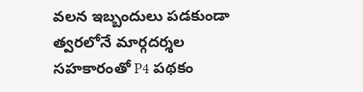వలన ఇబ్బందులు పడకుండా త్వరలోనే మార్గదర్శల సహకారంతో P4 పథకం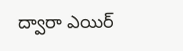ద్వారా ఎయిర్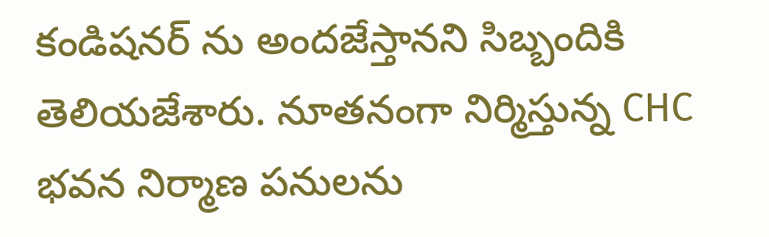కండిషనర్ ను అందజేస్తానని సిబ్బందికి తెలియజేశారు. నూతనంగా నిర్మిస్తున్న CHC భవన నిర్మాణ పనులను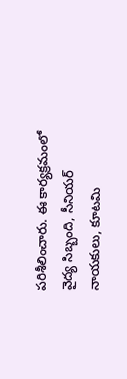పరిశీలించారు. ఈ కార్యక్రమంలో వైద్య సిబ్బంది, సీనియర్ నాయకులు, కూటమి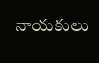నాయకులు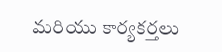మరియు కార్యకర్తలు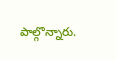పాల్గొన్నారు.